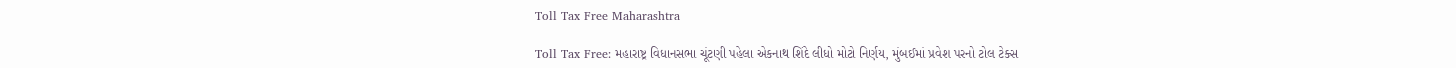Toll Tax Free Maharashtra

Toll Tax Free: મહારાષ્ટ્ર વિધાનસભા ચૂંટણી પહેલા એકનાથ શિંદે લીધો મોટો નિર્ણય, મુંબઈમાં પ્રવેશ પરનો ટોલ ટેક્સ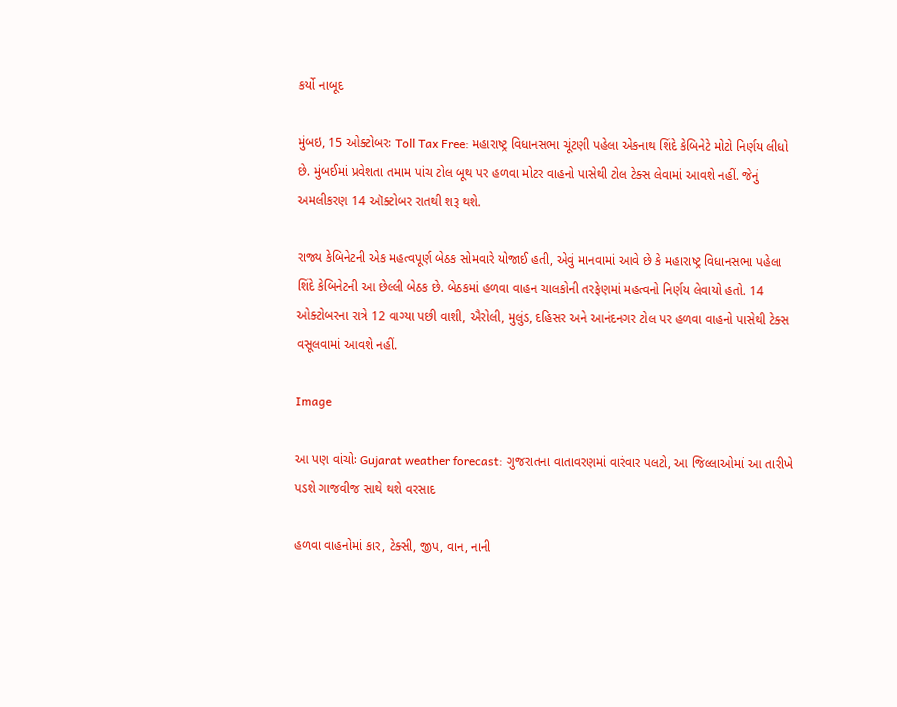કર્યો નાબૂદ

મુંબઇ, 15 ઓક્ટોબરઃ Toll Tax Free: મહારાષ્ટ્ર વિધાનસભા ચૂંટણી પહેલા એકનાથ શિંદે કેબિનેટે મોટો નિર્ણય લીધો છે. મુંબઈમાં પ્રવેશતા તમામ પાંચ ટોલ બૂથ પર હળવા મોટર વાહનો પાસેથી ટોલ ટેક્સ લેવામાં આવશે નહીં. જેનું અમલીકરણ 14 ઑક્ટોબર રાતથી શરૂ થશે.

રાજ્ય કેબિનેટની એક મહત્વપૂર્ણ બેઠક સોમવારે યોજાઈ હતી, એવું માનવામાં આવે છે કે મહારાષ્ટ્ર વિધાનસભા પહેલા શિંદે કેબિનેટની આ છેલ્લી બેઠક છે. બેઠકમાં હળવા વાહન ચાલકોની તરફેણમાં મહત્વનો નિર્ણય લેવાયો હતો. 14 ઓક્ટોબરના રાત્રે 12 વાગ્યા પછી વાશી, ઐરોલી, મુલુંડ, દહિસર અને આનંદનગર ટોલ પર હળવા વાહનો પાસેથી ટેક્સ વસૂલવામાં આવશે નહીં.

Image

આ પણ વાંચોઃ Gujarat weather forecast: ગુજરાતના વાતાવરણમાં વારંવાર પલટો, આ જિલ્લાઓમાં આ તારીખે પડશે ગાજવીજ સાથે થશે વરસાદ

હળવા વાહનોમાં કાર, ટેક્સી, જીપ, વાન, નાની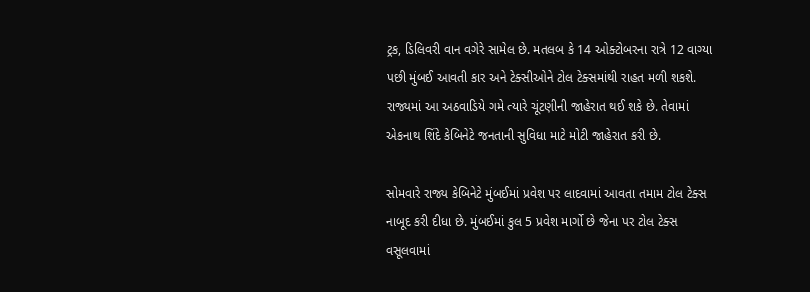ટ્રક, ડિલિવરી વાન વગેરે સામેલ છે. મતલબ કે 14 ઓક્ટોબરના રાત્રે 12 વાગ્યા પછી મુંબઈ આવતી કાર અને ટેક્સીઓને ટોલ ટેક્સમાંથી રાહત મળી શકશે. રાજ્યમાં આ અઠવાડિયે ગમે ત્યારે ચૂંટણીની જાહેરાત થઈ શકે છે. તેવામાં એકનાથ શિંદે કેબિનેટે જનતાની સુવિધા માટે મોટી જાહેરાત કરી છે.

સોમવારે રાજ્ય કેબિનેટે મુંબઈમાં પ્રવેશ પર લાદવામાં આવતા તમામ ટોલ ટેક્સ નાબૂદ કરી દીધા છે. મુંબઈમાં કુલ 5 પ્રવેશ માર્ગો છે જેના પર ટોલ ટેક્સ વસૂલવામાં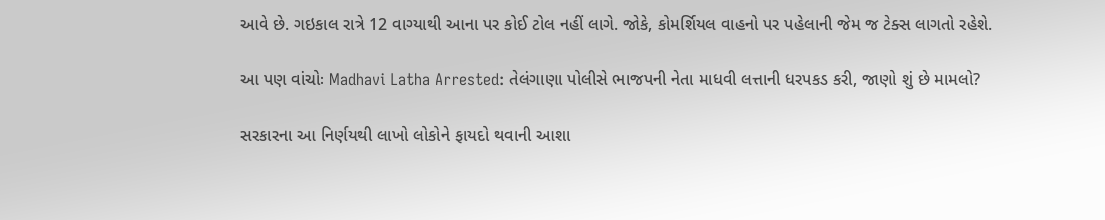આવે છે. ગઇકાલ રાત્રે 12 વાગ્યાથી આના પર કોઈ ટોલ નહીં લાગે. જોકે, કોમર્શિયલ વાહનો પર પહેલાની જેમ જ ટેક્સ લાગતો રહેશે.

આ પણ વાંચોઃ Madhavi Latha Arrested: તેલંગાણા પોલીસે ભાજપની નેતા માધવી લત્તાની ધરપકડ કરી, જાણો શું છે મામલો?

સરકારના આ નિર્ણયથી લાખો લોકોને ફાયદો થવાની આશા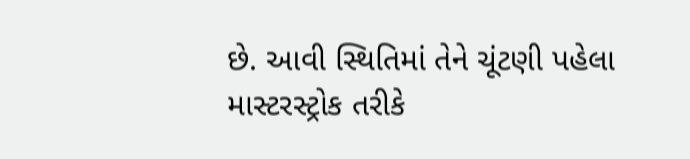છે. આવી સ્થિતિમાં તેને ચૂંટણી પહેલા માસ્ટરસ્ટ્રોક તરીકે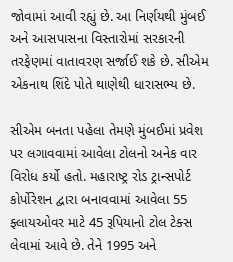જોવામાં આવી રહ્યું છે. આ નિર્ણયથી મુંબઈ અને આસપાસના વિસ્તારોમાં સરકારની તરફેણમાં વાતાવરણ સર્જાઈ શકે છે. સીએમ એકનાથ શિંદે પોતે થાણેથી ધારાસભ્ય છે.

સીએમ બનતા પહેલા તેમણે મુંબઈમાં પ્રવેશ પર લગાવવામાં આવેલા ટોલનો અનેક વાર વિરોધ કર્યો હતો. મહારાષ્ટ્ર રોડ ટ્રાન્સપોર્ટ કોર્પોરેશન દ્વારા બનાવવામાં આવેલા 55 ફ્લાયઓવર માટે 45 રૂપિયાનો ટોલ ટેક્સ લેવામાં આવે છે. તેને 1995 અને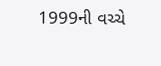1999ની વચ્ચે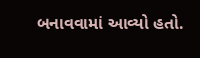બનાવવામાં આવ્યો હતો.